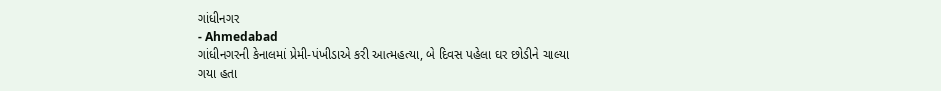ગાંધીનગર
- Ahmedabad
ગાંધીનગરની કેનાલમાં પ્રેમી-પંખીડાએ કરી આત્મહત્યા, બે દિવસ પહેલા ઘર છોડીને ચાલ્યા ગયા હતા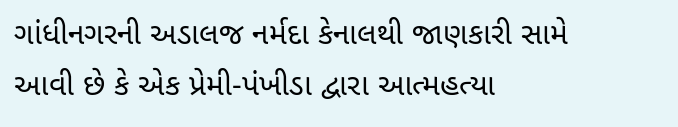ગાંધીનગરની અડાલજ નર્મદા કેનાલથી જાણકારી સામે આવી છે કે એક પ્રેમી-પંખીડા દ્વારા આત્મહત્યા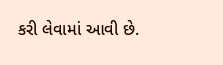કરી લેવામાં આવી છે.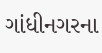ગાંધીનગરના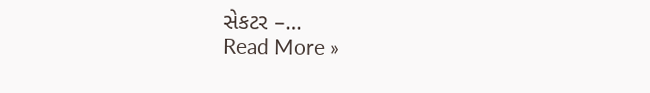સેકટર –…
Read More »